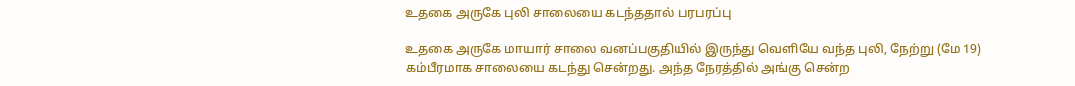உதகை அருகே புலி சாலையை கடந்ததால் பரபரப்பு

உதகை அருகே மாயார் சாலை வனப்பகுதியில் இருந்து வெளியே வந்த புலி, நேற்று (மே 19) கம்பீரமாக சாலையை கடந்து சென்றது. அந்த நேரத்தில் அங்கு சென்ற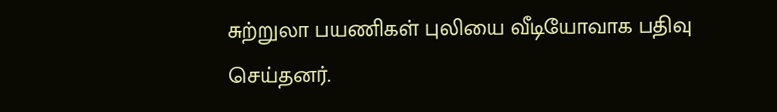சுற்றுலா பயணிகள் புலியை வீடியோவாக பதிவு செய்தனர்.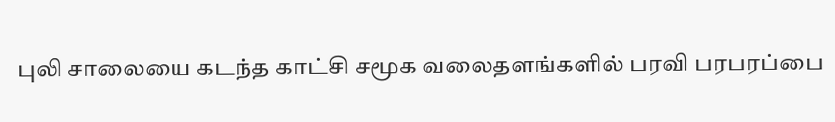புலி சாலையை கடந்த காட்சி சமூக வலைதளங்களில் பரவி பரபரப்பை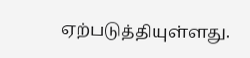ஏற்படுத்தியுள்ளது.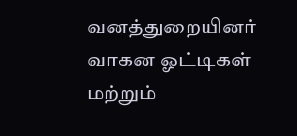வனத்துறையினர் வாகன ஓட்டிகள் மற்றும்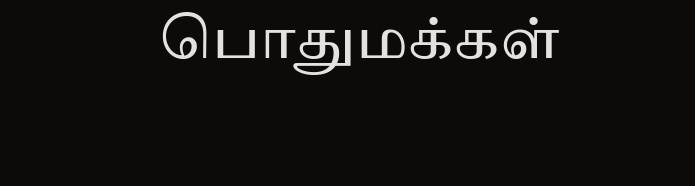பொதுமக்கள்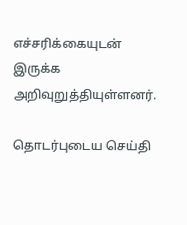எச்சரிக்கையுடன் இருக்க அறிவுறுத்தியுள்ளனர்.

தொடர்புடைய செய்தி